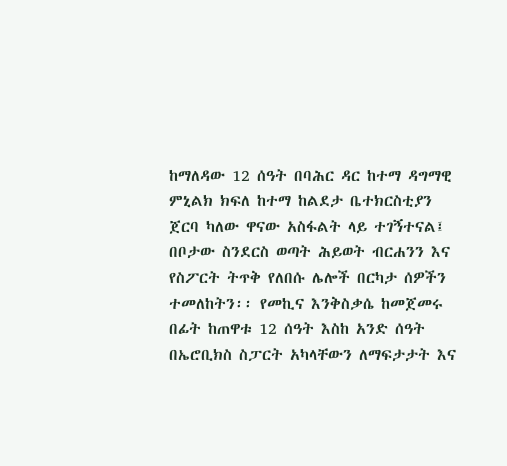ከማለዳው 12 ሰዓት በባሕር ዳር ከተማ ዳግማዊ ምኒልክ ክፍለ ከተማ ከልደታ ቤተክርስቲያን ጀርባ ካለው ዋናው አስፋልት ላይ ተገኝተናል፤ በቦታው ስንደርስ ወጣት ሕይወት ብርሐንን እና የስፖርት ትጥቅ የለበሱ ሌሎች በርካታ ሰዎችን ተመለከትን፡፡ የመኪና እንቅስቃሴ ከመጀመሩ በፊት ከጠዋቱ 12 ሰዓት እስከ አንድ ሰዓት በኤሮቢክስ ስፓርት አካላቸውን ለማፍታታት እና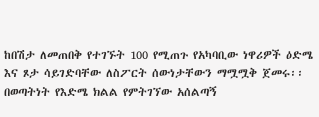ከበሽታ ለመጠበቅ የተገኙት 100 የሚጠጉ የአካባቢው ነዋሪዎች ዕድሜ እና ጾታ ሳይገድባቸው ለስፖርት ሰውነታቸውን ማሟሟቅ ጀመሩ፡፡
በወጣትነት የእድሜ ክልል የምትገኘው አሰልጣኝ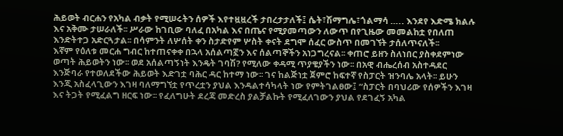ሕይወት ብርሐን የአካል ብቃት የሚሠሩትን ሰዎች እየተዟዟረች ታበረታታለች፤ ሴት፣ሽማግሌ፣ጎልማሳ ….. እንደየ እድሜ ክልሉ እና አቅሙ ታሠራለች፡፡ ሥራው ከገቢው ባለፈ በአካል እና በጤና የሚያመጣውን ለውጥ በየጊዜው መመልከቷ የበለጠ እንድትተጋ አድርጓታል፡፡ በሳምንት ለሦሰት ቀን ስታድየም ሦስት ቀናት ደግሞ ሰፈር ውስጥ በመገኘት ታሰለጥናለች፡፡
እኛም የዕለቱ መርሐ ግብር ከተጠናቀቀ በኋላ አሰልጣኟን እና ሰልጣኞችን አነጋግረናል፡፡ ቀጠሮ ይዘን ስለነበር ያስቀደምነው ወጣት ሕይወትን ነው፡፡ ወደ አሰልጣኝነት እንዴት ገባሽ? የሚለው ቀዳሚ ጥያቄያችን ነው፡፡ በአዊ ብሔረሰብ አስተዳደር እንጅባራ የተወለደችው ሕይወት እድገቷ ባሕር ዳር ከተማ ነው፡፡ ገና ከልጅነቷ ጀምሮ ከፍተኛ የስፓርት ዝንባሌ አላት፡፡ ይሁን እንጂ አስፈላጊውን እገዛ ባለማግኘቷ የጥረቷን ያህል እንዳልተሳካላት ነው የምትገልፀው፤ “ስፓርት በባህሪው የሰዎችን እገዛ እና ትጋት የሚፈልግ ዘርፍ ነው፡፡ የፈለግሁት ደረጃ መድረስ ያልቻልኩት የሚፈለገውን ያህል የደገፈኝ አካል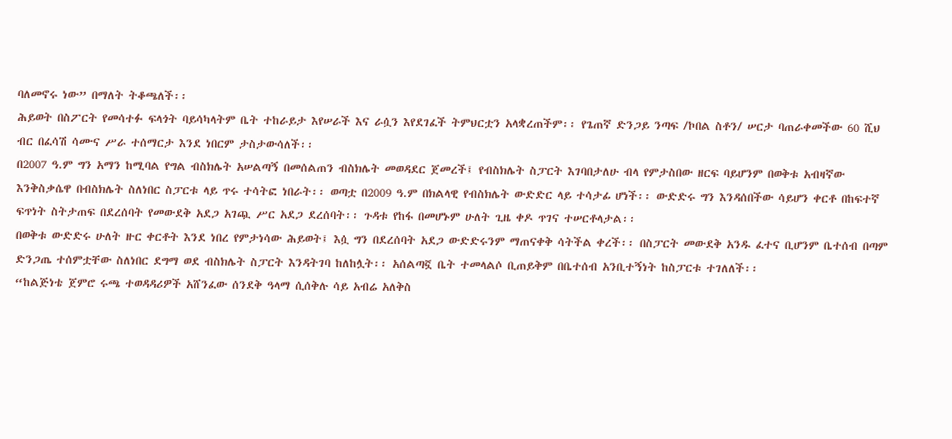ባለመኖሩ ነው” በማለት ትቆጫለች፡፡
ሕይወት በስፖርት የመሳተፉ ፍላጎት ባይሳካላትም ቤት ተከራይታ እየሠራች እና ራሷን እየደገፈች ትምህርቷን አላቋረጠችም፡፡ የጌጠኛ ድንጋይ ንጣፍ /ኮበል ስቶን/ ሠርታ ባጠራቀመችው 60 ሺህ ብር በፈሳሽ ሳሙና ሥራ ተሰማርታ እንደ ነበርም ታስታውሳለች፡፡
በ2007 ዓ.ም ግን አማን ከሚባል የግል ብስክሌት አሠልጣኝ በመሰልጠን ብስክሌት መወዳደር ጀመረች፤ የብስክሌት ስፓርት እገባበታለሁ ብላ የምታስበው ዘርፍ ባይሆንም በወቅቱ አብዛኛው እንቅስቃሴዋ በብስክሌት ስለነበር ስፓርቱ ላይ ጥሩ ተሳትፎ ነበራት፡፡ ወጣቷ በ2009 ዓ.ም በክልላዊ የብስክሌት ውድድር ላይ ተሳታፊ ሆነች፡፡ ውድድሩ ግን እንዳሰበችው ሳይሆን ቀርቶ በከፍተኛ ፍጥነት ስትታጠፍ በደረሰባት የመውደቅ አደጋ አገጯ ሥር አደጋ ደረሰባት፡፡ ጉዳቱ የከፋ በመሆኑም ሁለት ጊዜ ቀዶ ጥገና ተሠርቶላታል፡፡
በወቅቱ ውድድሩ ሁለት ዙር ቀርቶት እንደ ነበረ የምታነሳው ሕይወት፤ እሷ ግን በደረሰባት አደጋ ውድድሩንም ማጠናቀቅ ሳትችል ቀረች፡፡ በስፓርት መውደቅ አንዱ ፈተና ቢሆንም ቤተሰብ በጣም ድንጋጤ ተሰምቷቸው ስለነበር ደግማ ወደ ብስክሌት ስፓርት እንዳትገባ ከለከሏት፡፡ አሰልጣኟ ቤት ተመላልሶ ቢጠይቅም በቤተሰብ አንቢተኝነት ከስፓርቱ ተገለለች፡፡
“ከልጅነቴ ጀምሮ ሩጫ ተወዳዳሪዎች አሸንፈው ሰንደቅ ዓላማ ሲሰቅሉ ሳይ አብሬ አለቅስ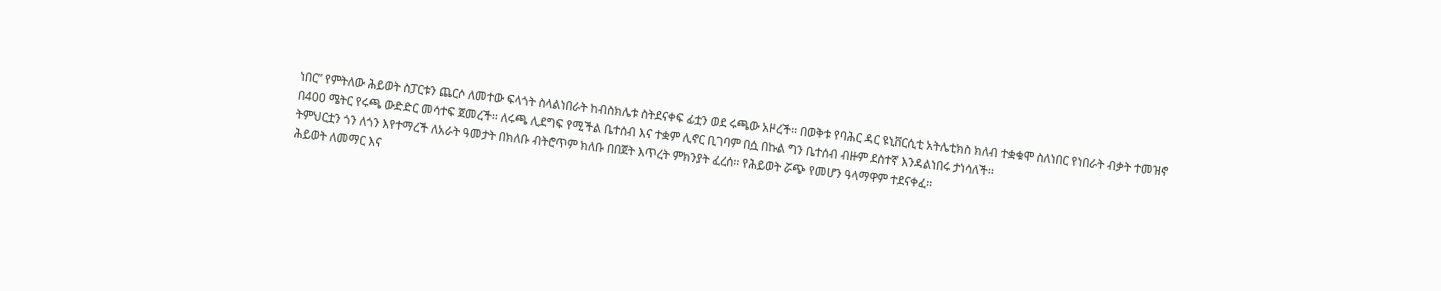ነበር” የምትለው ሕይወት ስፓርቱን ጨርሶ ለመተው ፍላጎት ስላልነበራት ከብስክሌቱ ስትደናቀፍ ፊቷን ወደ ሩጫው አዞረች፡፡ በወቅቱ የባሕር ዳር ዩኒቨርሲቲ አትሌቲክስ ክለብ ተቋቁሞ ስለነበር የነበራት ብቃት ተመዝኖ በ400 ሜትር የሩጫ ውድድር መሳተፍ ጀመረች፡፡ ለሩጫ ሊደግፍ የሚችል ቤተሰብ እና ተቋም ሊኖር ቢገባም በሷ በኩል ግን ቤተሰብ ብዙም ደስተኛ እንዳልነበሩ ታነሳለች፡፡
ትምህርቷን ጎን ለጎን እየተማረች ለአራት ዓመታት በክለቡ ብትሮጥም ክለቡ በበጀት እጥረት ምክንያት ፈረሰ፡፡ የሕይወት ሯጭ የመሆን ዓላማዋም ተደናቀፈ፡፡
ሕይወት ለመማር እና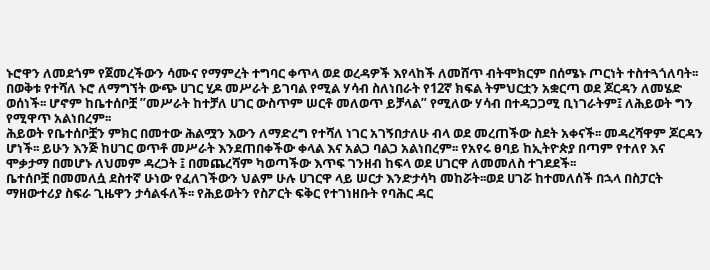ኑሮዋን ለመደጎም የጀመረችውን ሳሙና የማምረት ተግባር ቀጥላ ወደ ወረዳዎች እየላከች ለመሸጥ ብትሞክርም በሰሜኑ ጦርነት ተስተጓጎለባት፡፡
በወቅቱ የተሻለ ኑሮ ለማግኘት ውጭ ሀገር ሂዶ መሥራት ይገባል የሚል ሃሳብ ስለነበራት የ12ኛ ክፍል ትምህርቷን አቋርጣ ወደ ጆርዳን ለመሄድ ወሰነች፡፡ ሆኖም ከቤተሰቦቿ ”መሥራት ከተቻለ ሀገር ውስጥም ሠርቶ መለወጥ ይቻላል” የሚለው ሃሳብ በተዳጋጋሚ ቢነገራትም፤ ለሕይወት ግን የሚዋጥ አልነበረም፡፡
ሕይወት የቤተሰቦቿን ምክር በመተው ሕልሟን እውን ለማድረግ የተሻለ ነገር አገኝበታለሁ ብላ ወደ መረጠችው ስደት አቀናች፡፡ መዳረሻዋም ጆርዳን ሆነች፡፡ ይሁን እንጅ ከሀገር ወጥቶ መሥራት እንደጠበቀችው ቀላል እና አልጋ ባልጋ አልነበረም፡፡ የአየሩ ፀባይ ከኢትዮጵያ በጣም የተለየ እና ሞቃታማ በመሆኑ ለህመም ዳረጋት ፤ በመጨረሻም ካወጣችው እጥፍ ገንዘብ ከፍላ ወደ ሀገርዋ ለመመለስ ተገደደች፡፡
ቤተሰቦቿ በመመለሷ ደስተኛ ሁነው የፈለገችውን ህልም ሁሉ ሀገርዋ ላይ ሠርታ እንድታሳካ መከሯት፡፡ወደ ሀገሯ ከተመለሰች በኋላ በስፓርት ማዘውተሪያ ስፍራ ጊዜዋን ታሳልፋለች፡፡ የሕይወትን የስፖርት ፍቅር የተገነዘቡት የባሕር ዳር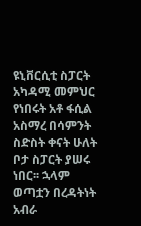ዩኒቨርሲቲ ስፓርት አካዳሚ መምህር የነበሩት አቶ ፋሲል አስማረ በሳምንት ስድስት ቀናት ሁለት ቦታ ስፓርት ያሠሩ ነበር፡፡ ኋላም ወጣቷን በረዳትነት አብራ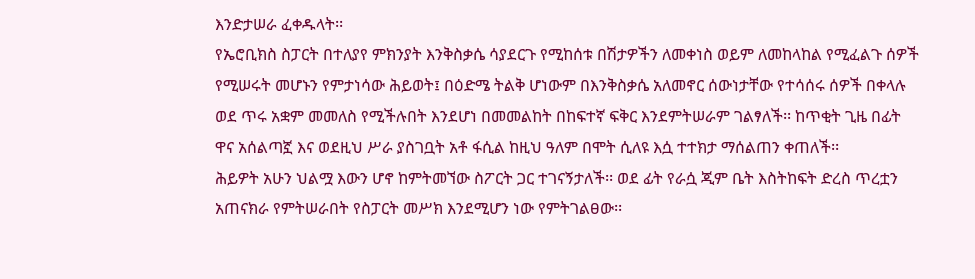እንድታሠራ ፈቀዱላት፡፡
የኤሮቢክስ ስፓርት በተለያየ ምክንያት እንቅስቃሴ ሳያደርጉ የሚከሰቱ በሽታዎችን ለመቀነስ ወይም ለመከላከል የሚፈልጉ ሰዎች የሚሠሩት መሆኑን የምታነሳው ሕይወት፤ በዕድሜ ትልቅ ሆነውም በእንቅስቃሴ አለመኖር ሰውነታቸው የተሳሰሩ ሰዎች በቀላሉ ወደ ጥሩ አቋም መመለስ የሚችሉበት እንደሆነ በመመልከት በከፍተኛ ፍቅር እንደምትሠራም ገልፃለች፡፡ ከጥቂት ጊዜ በፊት ዋና አሰልጣኟ እና ወደዚህ ሥራ ያስገቧት አቶ ፋሲል ከዚህ ዓለም በሞት ሲለዩ እሷ ተተክታ ማሰልጠን ቀጠለች፡፡
ሕይዎት አሁን ህልሟ እውን ሆኖ ከምትመኘው ስፖርት ጋር ተገናኝታለች፡፡ ወደ ፊት የራሷ ጂም ቤት እስትከፍት ድረስ ጥረቷን አጠናክራ የምትሠራበት የስፓርት መሥክ እንደሚሆን ነው የምትገልፀው፡፡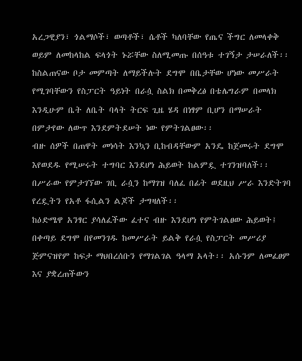አረጋዊያን፣ ጎልማሶች፣ ወጣቶች፣ ሴቶች ካለባቸው የጤና ችግር ለመላቀቅ ወይም ለመከላከል ፍላጎት ኑሯቸው ስለሚመጡ በሰዓቱ ተገኝታ ታሠራለች፡፡ ከስልጠናው ቦታ መምጣት ለማይችሉት ደግሞ በቤታቸው ሆነው መሥራት የሚገባቸውን የስፓርት ዓይነት በራሷ ስልክ በመቅረፅ በቴሌግራም በመላክ እንዲሁም ቤት ለቤት ባላት ትርፍ ጊዜ ሄዳ በነፃም ቢሆን በማሠራት በምታየው ለውጥ እንደምትደሠት ነው የምትገልፀው፡፡
ብዙ ሰዎች በጠዋት መነሳት እንኳን ቢከብዳቸውም አንዴ ከጀመሩት ደግሞ እየወደዱ የሚሠሩት ተግባር እንደሆነ ሕይወት ከልምዷ ተገንዝባለች፡፡ በሥራው የምታገኘው ገቢ ራሷን ከማገዝ ባለፈ በፊት ወደዚህ ሥራ እንድትገባ የረዷትን የአቶ ፋሲልን ልጆች ታግዛለች፡፡
ከዕድሜዋ አንፃር ያሳለፈችው ፈተና ብዙ እንደሆነ የምትገልፀው ሕይወት፤ በቀጣይ ደግሞ በየመንገዱ ከመሥራት ይልቅ የራሷ የስፓርት መሥሪያ ጅምናዝየም ከፍታ ማህበረሰቡን የማገልገል ዓላማ አላት፡፡ አሱንም ለመፈፀም እና ያቋረጠችውን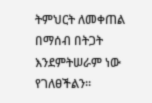ትምህርት ለመቀጠል በማሰብ በትጋት እንደምትሠራም ነው የገለፀችልን፡፡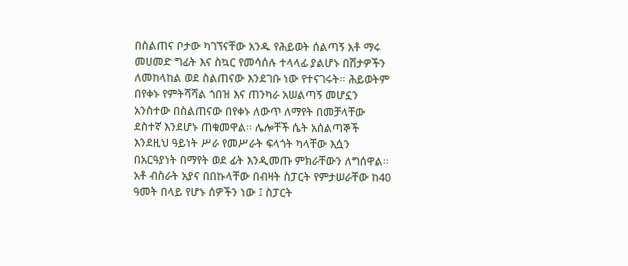በስልጠና ቦታው ካገኘናቸው አንዱ የሕይወት ሰልጣኝ አቶ ማሩ መሀመድ ግፊት እና ስኳር የመሳሰሉ ተላላፊ ያልሆኑ በሽታዎችን ለመከላከል ወደ ስልጠናው እንደገቡ ነው የተናገሩት፡፡ ሕይወትም በየቀኑ የምትሻሻል ጎበዝ እና ጠንካራ አሠልጣኝ መሆኗን አንስተው በስልጠናው በየቀኑ ለውጥ ለማየት በመቻላቸው ደስተኛ እንደሆኑ ጠቁመዋል፡፡ ሌሎቸች ሴት አሰልጣኞች እንደዚህ ዓይነት ሥራ የመሥራት ፍላጎት ካላቸው እሷን በአርዓያነት በማየት ወደ ፊት እንዲመጡ ምክራቸውን ለግሰዋል፡፡
አቶ ብስራት አያና በበኩላቸው በብዛት ስፓርት የምታሠራቸው ከ40 ዓመት በላይ የሆኑ ሰዎችን ነው ፤ ስፓርት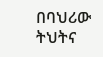በባህሪው ትህትና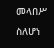መላበሥ ስለሆነ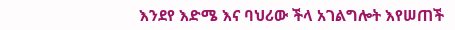እንደየ እድሜ እና ባህሪው ችላ አገልግሎት እየሠጠች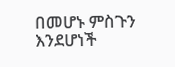በመሆኑ ምስጉን እንደሆነች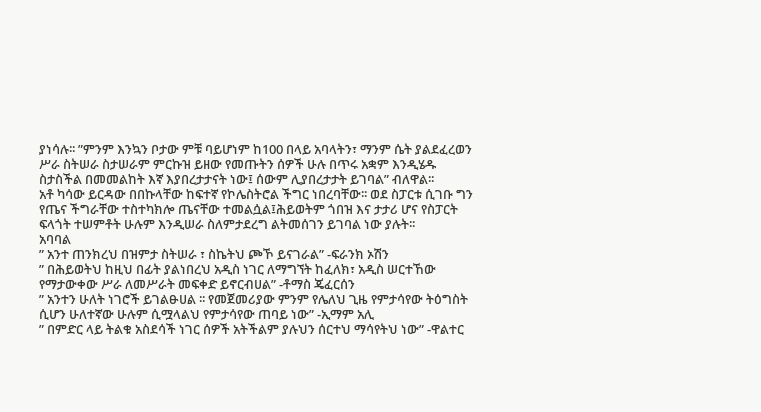ያነሳሉ፡፡ ”ምንም እንኳን ቦታው ምቹ ባይሆነም ከ100 በላይ አባላትን፣ ማንም ሴት ያልደፈረወን ሥራ ስትሠራ ስታሠራም ምርኩዝ ይዘው የመጡትን ሰዎች ሁሉ በጥሩ አቋም እንዲሄዱ ስታስችል በመመልከት እኛ እያበረታታናት ነው፤ ሰውም ሊያበረታታት ይገባል” ብለዋል፡፡
አቶ ካሳው ይርዳው በበኩላቸው ከፍተኛ የኮሌስትሮል ችግር ነበረባቸው፡፡ ወደ ስፓርቱ ሲገቡ ግን የጤና ችግራቸው ተስተካክሎ ጤናቸው ተመልሷል፤ሕይወትም ጎበዝ እና ታታሪ ሆና የስፓርት ፍላጎት ተሠምቶት ሁሉም እንዲሠራ ስለምታደረግ ልትመሰገን ይገባል ነው ያሉት፡፡
አባባል
” አንተ ጠንክረህ በዝምታ ስትሠራ ፣ ስኬትህ ጮኾ ይናገራል” -ፍራንክ ኦሽን
” በሕይወትህ ከዚህ በፊት ያልነበረህ አዲስ ነገር ለማግኘት ከፈለክ፣ አዲስ ሠርተኸው የማታውቀው ሥራ ለመሥራት መፍቀድ ይኖርብሀል” -ቶማስ ጄፈርሰን
” አንተን ሁለት ነገሮች ይገልፁሀል ፡፡ የመጀመሪያው ምንም የሌለህ ጊዜ የምታሳየው ትዕግስት ሲሆን ሁለተኛው ሁሉም ሲሟላልህ የምታሳየው ጠባይ ነው” -ኢማም አሊ
” በምድር ላይ ትልቁ አስደሳች ነገር ሰዎች አትችልም ያሉህን ሰርተህ ማሳየትህ ነው” -ዋልተር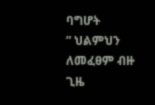ባግሆት
” ህልምህን ለመፈፀም ብዙ ጊዜ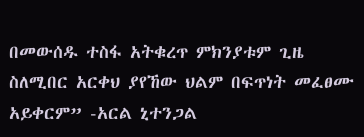በመውሰዱ ተስፋ አትቁረጥ ምክንያቱም ጊዜ ስለሚበር አርቀህ ያየኸው ህልም በፍጥነት መፈፀሙ አይቀርም” -አርል ኒተንጋል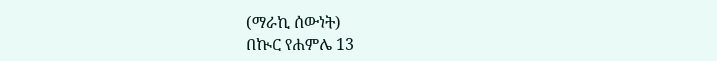(ማራኪ ሰውነት)
በኲር የሐምሌ 13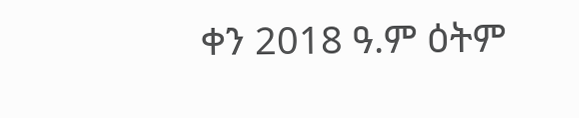ቀን 2018 ዓ.ም ዕትም